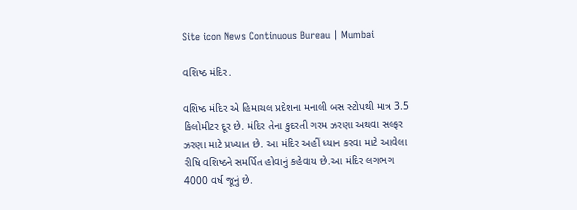Site icon News Continuous Bureau | Mumbai

વશિષ્ઠ મંદિર.

વશિષ્ઠ મંદિર એ હિમાચલ પ્રદેશના મનાલી બસ સ્ટોપથી માત્ર 3.5 કિલોમીટર દૂર છે. મંદિર તેના કુદરતી ગરમ ઝરણા અથવા સલ્ફર ઝરણા માટે પ્રખ્યાત છે. આ મંદિર અહીં ધ્યાન કરવા માટે આવેલા રીષિ વશિષ્ઠને સમર્પિત હોવાનું કહેવાય છે.આ મંદિર લગભગ 4000 વર્ષ જૂનું છે.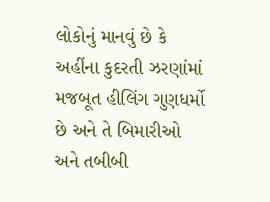લોકોનું માનવું છે કે અહીંના કુદરતી ઝરણાંમાં મજબૂત હીલિંગ ગુણધર્મો છે અને તે બિમારીઓ અને તબીબી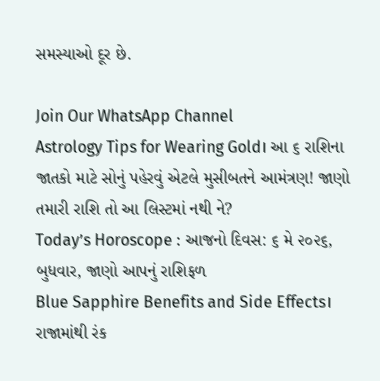સમસ્યાઓ દૂર છે.

Join Our WhatsApp Channel
Astrology Tips for Wearing Gold। આ ૬ રાશિના જાતકો માટે સોનું પહેરવું એટલે મુસીબતને આમંત્રણ! જાણો તમારી રાશિ તો આ લિસ્ટમાં નથી ને?
Today’s Horoscope : આજનો દિવસ: ૬ મે ૨૦૨૬, બુધવાર, જાણો આપનું રાશિફળ
Blue Sapphire Benefits and Side Effects। રાજામાંથી રંક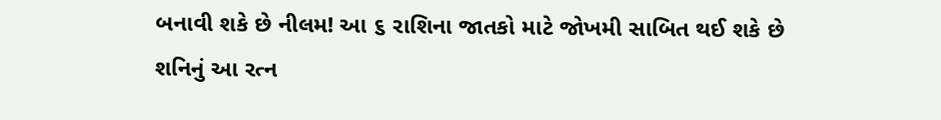બનાવી શકે છે નીલમ! આ ૬ રાશિના જાતકો માટે જોખમી સાબિત થઈ શકે છે શનિનું આ રત્ન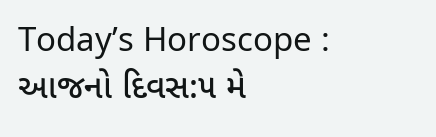Today’s Horoscope : આજનો દિવસ:૫ મે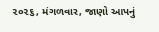૨૦૨૬, મંગળવાર, જાણો આપનું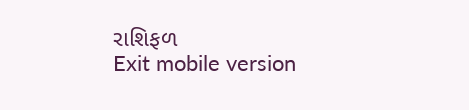રાશિફળ
Exit mobile version